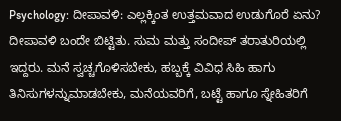Psychology: ದೀಪಾವಳಿ: ಎಲ್ಲಕ್ಕಿಂತ ಉತ್ತಮವಾದ ಉಡುಗೊರೆ ಏನು?
ದೀಪಾವಳಿ ಬಂದೇ ಬಿಟ್ಟಿತು. ಸುಮ ಮತ್ತು ಸಂದೀಪ್ ತರಾತುರಿಯಲ್ಲಿ ಇದ್ದರು. ಮನೆ ಸ್ವಚ್ಚಗೊಳಿಸಬೇಕು, ಹಬ್ಬಕ್ಕೆ ವಿವಿಧ ಸಿಹಿ ಹಾಗು ತಿನಿಸುಗಳನ್ನುಮಾಡಬೇಕು, ಮನೆಯವರಿಗೆ, ಬಟ್ಟೆ ಹಾಗೂ ಸ್ನೇಹಿತರಿಗೆ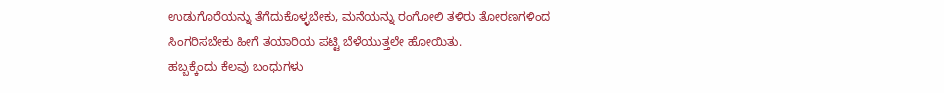ಉಡುಗೊರೆಯನ್ನು ತೆಗೆದುಕೊಳ್ಳಬೇಕು, ಮನೆಯನ್ನು ರಂಗೋಲಿ ತಳಿರು ತೋರಣಗಳಿಂದ ಸಿಂಗರಿಸಬೇಕು ಹೀಗೆ ತಯಾರಿಯ ಪಟ್ಟಿ ಬೆಳೆಯುತ್ತಲೇ ಹೋಯಿತು.
ಹಬ್ಬಕ್ಕೆಂದು ಕೆಲವು ಬಂಧುಗಳು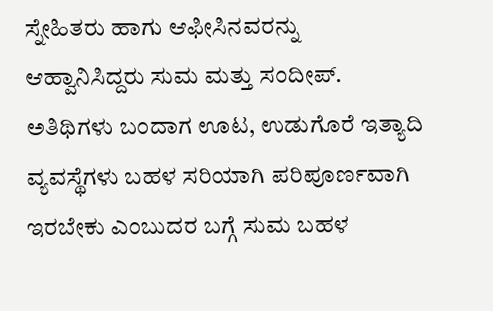ಸ್ನೇಹಿತರು ಹಾಗು ಆಫೀಸಿನವರನ್ನು ಆಹ್ವಾನಿಸಿದ್ದರು ಸುಮ ಮತ್ತು ಸಂದೀಪ್. ಅತಿಥಿಗಳು ಬಂದಾಗ ಊಟ, ಉಡುಗೊರೆ ಇತ್ಯಾದಿ ವ್ಯವಸ್ಥೆಗಳು ಬಹಳ ಸರಿಯಾಗಿ ಪರಿಪೂರ್ಣವಾಗಿ ಇರಬೇಕು ಎಂಬುದರ ಬಗ್ಗೆ ಸುಮ ಬಹಳ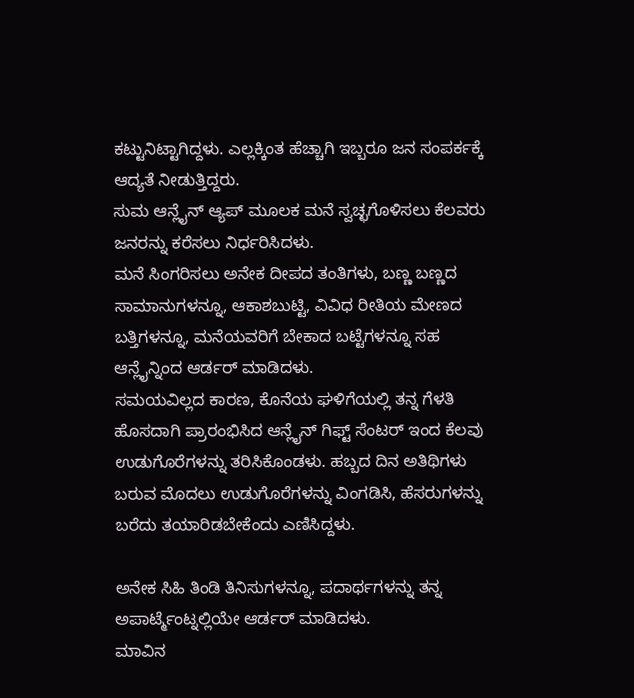ಕಟ್ಟುನಿಟ್ಟಾಗಿದ್ದಳು. ಎಲ್ಲಕ್ಕಿಂತ ಹೆಚ್ಚಾಗಿ ಇಬ್ಬರೂ ಜನ ಸಂಪರ್ಕಕ್ಕೆ ಆದ್ಯತೆ ನೀಡುತ್ತಿದ್ದರು.
ಸುಮ ಆನ್ಲೈನ್ ಆ್ಯಪ್ ಮೂಲಕ ಮನೆ ಸ್ವಚ್ಛಗೊಳಿಸಲು ಕೆಲವರು ಜನರನ್ನು ಕರೆಸಲು ನಿರ್ಧರಿಸಿದಳು.
ಮನೆ ಸಿಂಗರಿಸಲು ಅನೇಕ ದೀಪದ ತಂತಿಗಳು, ಬಣ್ಣ ಬಣ್ಣದ ಸಾಮಾನುಗಳನ್ನೂ, ಆಕಾಶಬುಟ್ಟಿ, ವಿವಿಧ ರೀತಿಯ ಮೇಣದ ಬತ್ತಿಗಳನ್ನೂ, ಮನೆಯವರಿಗೆ ಬೇಕಾದ ಬಟ್ಟೆಗಳನ್ನೂ ಸಹ ಆನ್ಲೈನ್ನಿಂದ ಆರ್ಡರ್ ಮಾಡಿದಳು.
ಸಮಯವಿಲ್ಲದ ಕಾರಣ, ಕೊನೆಯ ಘಳಿಗೆಯಲ್ಲಿ ತನ್ನ ಗೆಳತಿ ಹೊಸದಾಗಿ ಪ್ರಾರಂಭಿಸಿದ ಆನ್ಲೈನ್ ಗಿಫ್ಟ್ ಸೆಂಟರ್ ಇಂದ ಕೆಲವು ಉಡುಗೊರೆಗಳನ್ನು ತರಿಸಿಕೊಂಡಳು. ಹಬ್ಬದ ದಿನ ಅತಿಥಿಗಳು ಬರುವ ಮೊದಲು ಉಡುಗೊರೆಗಳನ್ನು ವಿಂಗಡಿಸಿ, ಹೆಸರುಗಳನ್ನು ಬರೆದು ತಯಾರಿಡಬೇಕೆಂದು ಎಣಿಸಿದ್ದಳು.

ಅನೇಕ ಸಿಹಿ ತಿಂಡಿ ತಿನಿಸುಗಳನ್ನೂ, ಪದಾರ್ಥಗಳನ್ನು ತನ್ನ ಅಪಾರ್ಟ್ಮೆಂಟ್ನಲ್ಲಿಯೇ ಆರ್ಡರ್ ಮಾಡಿದಳು.
ಮಾವಿನ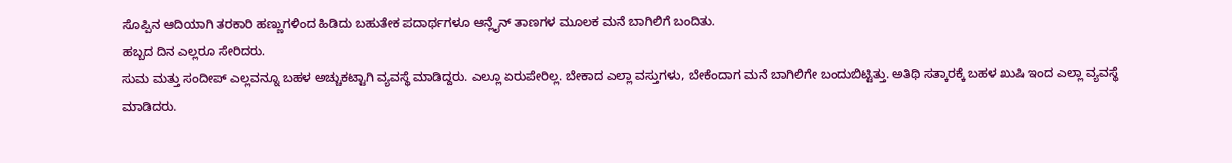ಸೊಪ್ಪಿನ ಆದಿಯಾಗಿ ತರಕಾರಿ ಹಣ್ಣುಗಳಿಂದ ಹಿಡಿದು ಬಹುತೇಕ ಪದಾರ್ಥಗಳೂ ಆನ್ಲೈನ್ ತಾಣಗಳ ಮೂಲಕ ಮನೆ ಬಾಗಿಲಿಗೆ ಬಂದಿತು.
ಹಬ್ಬದ ದಿನ ಎಲ್ಲರೂ ಸೇರಿದರು.
ಸುಮ ಮತ್ತು ಸಂದೀಪ್ ಎಲ್ಲವನ್ನೂ ಬಹಳ ಅಚ್ಚುಕಟ್ಟಾಗಿ ವ್ಯವಸ್ಥೆ ಮಾಡಿದ್ದರು. ಎಲ್ಲೂ ಏರುಪೇರಿಲ್ಲ. ಬೇಕಾದ ಎಲ್ಲಾ ವಸ್ತುಗಳು, ಬೇಕೆಂದಾಗ ಮನೆ ಬಾಗಿಲಿಗೇ ಬಂದುಬಿಟ್ಟಿತ್ತು. ಅತಿಥಿ ಸತ್ಕಾರಕ್ಕೆ ಬಹಳ ಖುಷಿ ಇಂದ ಎಲ್ಲಾ ವ್ಯವಸ್ಥೆ ಮಾಡಿದರು.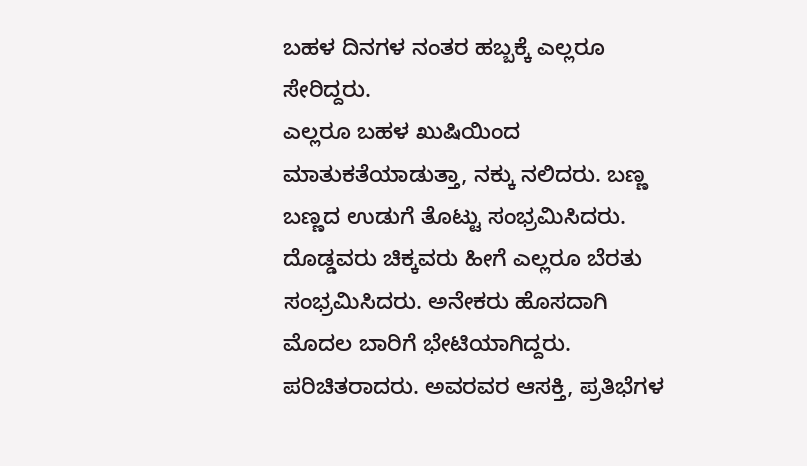ಬಹಳ ದಿನಗಳ ನಂತರ ಹಬ್ಬಕ್ಕೆ ಎಲ್ಲರೂ ಸೇರಿದ್ದರು.
ಎಲ್ಲರೂ ಬಹಳ ಖುಷಿಯಿಂದ ಮಾತುಕತೆಯಾಡುತ್ತಾ, ನಕ್ಕು ನಲಿದರು. ಬಣ್ಣ ಬಣ್ಣದ ಉಡುಗೆ ತೊಟ್ಟು ಸಂಭ್ರಮಿಸಿದರು. ದೊಡ್ಡವರು ಚಿಕ್ಕವರು ಹೀಗೆ ಎಲ್ಲರೂ ಬೆರತು ಸಂಭ್ರಮಿಸಿದರು. ಅನೇಕರು ಹೊಸದಾಗಿ ಮೊದಲ ಬಾರಿಗೆ ಭೇಟಿಯಾಗಿದ್ದರು. ಪರಿಚಿತರಾದರು. ಅವರವರ ಆಸಕ್ತಿ, ಪ್ರತಿಭೆಗಳ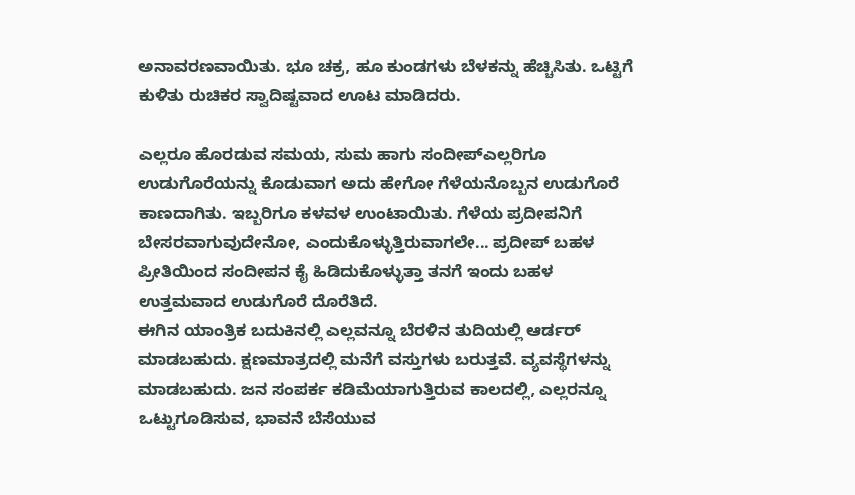ಅನಾವರಣವಾಯಿತು. ಭೂ ಚಕ್ರ, ಹೂ ಕುಂಡಗಳು ಬೆಳಕನ್ನು ಹೆಚ್ಚಿಸಿತು. ಒಟ್ಟಿಗೆ ಕುಳಿತು ರುಚಿಕರ ಸ್ವಾದಿಷ್ಟವಾದ ಊಟ ಮಾಡಿದರು.

ಎಲ್ಲರೂ ಹೊರಡುವ ಸಮಯ, ಸುಮ ಹಾಗು ಸಂದೀಪ್ಎಲ್ಲರಿಗೂ ಉಡುಗೊರೆಯನ್ನು ಕೊಡುವಾಗ ಅದು ಹೇಗೋ ಗೆಳೆಯನೊಬ್ಬನ ಉಡುಗೊರೆ ಕಾಣದಾಗಿತು. ಇಬ್ಬರಿಗೂ ಕಳವಳ ಉಂಟಾಯಿತು. ಗೆಳೆಯ ಪ್ರದೀಪನಿಗೆ ಬೇಸರವಾಗುವುದೇನೋ, ಎಂದುಕೊಳ್ಳುತ್ತಿರುವಾಗಲೇ... ಪ್ರದೀಪ್ ಬಹಳ ಪ್ರೀತಿಯಿಂದ ಸಂದೀಪನ ಕೈ ಹಿಡಿದುಕೊಳ್ಳುತ್ತಾ ತನಗೆ ಇಂದು ಬಹಳ ಉತ್ತಮವಾದ ಉಡುಗೊರೆ ದೊರೆತಿದೆ.
ಈಗಿನ ಯಾಂತ್ರಿಕ ಬದುಕಿನಲ್ಲಿ ಎಲ್ಲವನ್ನೂ ಬೆರಳಿನ ತುದಿಯಲ್ಲಿ ಆರ್ಡರ್ ಮಾಡಬಹುದು. ಕ್ಷಣಮಾತ್ರದಲ್ಲಿ ಮನೆಗೆ ವಸ್ತುಗಳು ಬರುತ್ತವೆ. ವ್ಯವಸ್ಥೆಗಳನ್ನು ಮಾಡಬಹುದು. ಜನ ಸಂಪರ್ಕ ಕಡಿಮೆಯಾಗುತ್ತಿರುವ ಕಾಲದಲ್ಲಿ, ಎಲ್ಲರನ್ನೂ ಒಟ್ಟುಗೂಡಿಸುವ, ಭಾವನೆ ಬೆಸೆಯುವ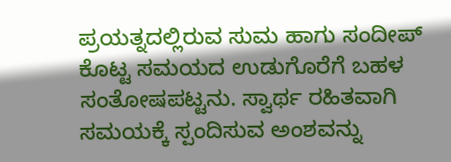ಪ್ರಯತ್ನದಲ್ಲಿರುವ ಸುಮ ಹಾಗು ಸಂದೀಪ್ ಕೊಟ್ಟ ಸಮಯದ ಉಡುಗೊರೆಗೆ ಬಹಳ ಸಂತೋಷಪಟ್ಟನು. ಸ್ವಾರ್ಥ ರಹಿತವಾಗಿ ಸಮಯಕ್ಕೆ ಸ್ಪಂದಿಸುವ ಅಂಶವನ್ನು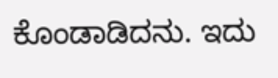ಕೊಂಡಾಡಿದನು. ಇದು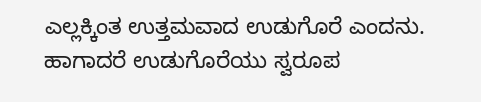ಎಲ್ಲಕ್ಕಿಂತ ಉತ್ತಮವಾದ ಉಡುಗೊರೆ ಎಂದನು.
ಹಾಗಾದರೆ ಉಡುಗೊರೆಯು ಸ್ವರೂಪ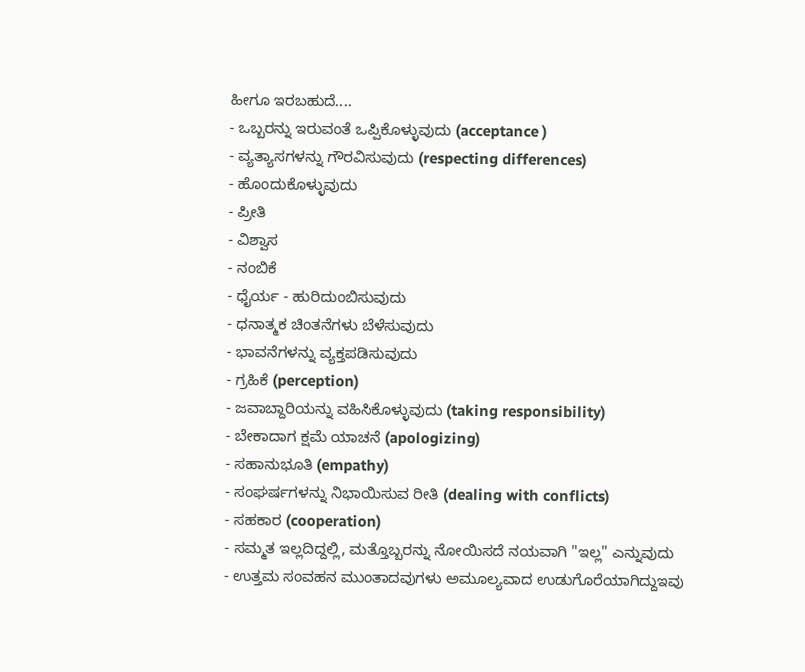ಹೀಗೂ ಇರಬಹುದೆ....
- ಒಬ್ಬರನ್ನು ಇರುವಂತೆ ಒಪ್ಪಿಕೊಳ್ಳುವುದು (acceptance )
- ವ್ಯತ್ಯಾಸಗಳನ್ನು ಗೌರವಿಸುವುದು (respecting differences)
- ಹೊಂದುಕೊಳ್ಳುವುದು
- ಪ್ರೀತಿ
- ವಿಶ್ವಾಸ
- ನಂಬಿಕೆ
- ಧೈರ್ಯ - ಹುರಿದುಂಬಿಸುವುದು
- ಧನಾತ್ಮಕ ಚಿಂತನೆಗಳು ಬೆಳೆಸುವುದು
- ಭಾವನೆಗಳನ್ನು ವ್ಯಕ್ತಪಡಿಸುವುದು
- ಗ್ರಹಿಕೆ (perception)
- ಜವಾಬ್ದಾರಿಯನ್ನು ವಹಿಸಿಕೊಳ್ಳುವುದು (taking responsibility)
- ಬೇಕಾದಾಗ ಕ್ಷಮೆ ಯಾಚನೆ (apologizing)
- ಸಹಾನುಭೂತಿ (empathy)
- ಸಂಘರ್ಷಗಳನ್ನು ನಿಭಾಯಿಸುವ ರೀತಿ (dealing with conflicts)
- ಸಹಕಾರ (cooperation)
- ಸಮ್ಮತ ಇಲ್ಲದಿದ್ದಲ್ಲಿ, ಮತ್ತೊಬ್ಬರನ್ನು ನೋಯಿಸದೆ ನಯವಾಗಿ "ಇಲ್ಲ" ಎನ್ನುವುದು
- ಉತ್ತಮ ಸಂವಹನ ಮುಂತಾದವುಗಳು ಅಮೂಲ್ಯವಾದ ಉಡುಗೊರೆಯಾಗಿದ್ದುಇವು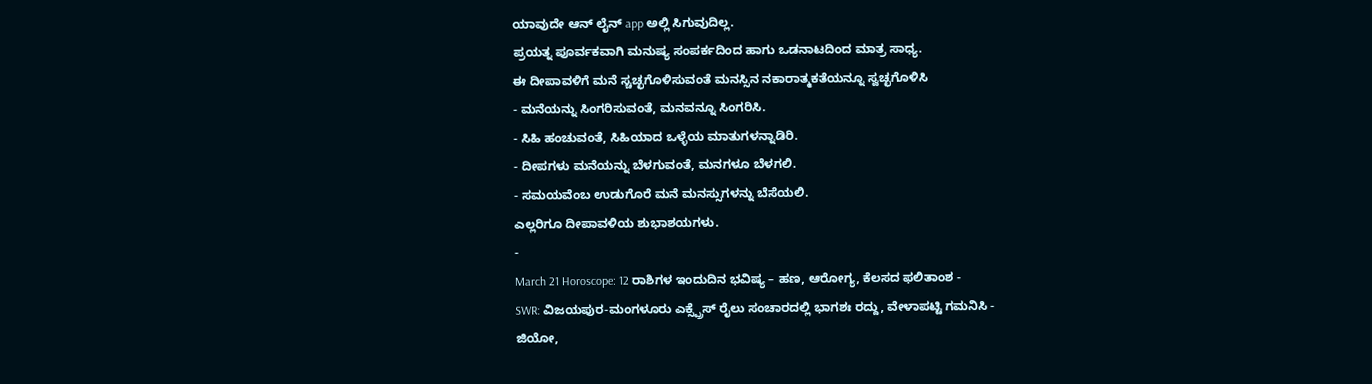ಯಾವುದೇ ಆನ್ ಲೈನ್ app ಅಲ್ಲಿ ಸಿಗುವುದಿಲ್ಲ.
ಪ್ರಯತ್ನ ಪೂರ್ವಕವಾಗಿ ಮನುಷ್ಯ ಸಂಪರ್ಕದಿಂದ ಹಾಗು ಒಡನಾಟದಿಂದ ಮಾತ್ರ ಸಾಧ್ಯ.
ಈ ದೀಪಾವಳಿಗೆ ಮನೆ ಸ್ಚಚ್ಛಗೊಳಿಸುವಂತೆ ಮನಸ್ಸಿನ ನಕಾರಾತ್ಮಕತೆಯನ್ನೂ ಸ್ವಚ್ಛಗೊಳಿಸಿ
- ಮನೆಯನ್ನು ಸಿಂಗರಿಸುವಂತೆ, ಮನವನ್ನೂ ಸಿಂಗರಿಸಿ.
- ಸಿಹಿ ಹಂಚುವಂತೆ, ಸಿಹಿಯಾದ ಒಳ್ಳೆಯ ಮಾತುಗಳನ್ನಾಡಿರಿ.
- ದೀಪಗಳು ಮನೆಯನ್ನು ಬೆಳಗುವಂತೆ, ಮನಗಳೂ ಬೆಳಗಲಿ.
- ಸಮಯವೆಂಬ ಉಡುಗೊರೆ ಮನೆ ಮನಸ್ಸುಗಳನ್ನು ಬೆಸೆಯಲಿ.
ಎಲ್ಲರಿಗೂ ದೀಪಾವಳಿಯ ಶುಭಾಶಯಗಳು.
-
March 21 Horoscope: 12 ರಾಶಿಗಳ ಇಂದುದಿನ ಭವಿಷ್ಯ – ಹಣ, ಆರೋಗ್ಯ, ಕೆಲಸದ ಫಲಿತಾಂಶ -
SWR: ವಿಜಯಪುರ-ಮಂಗಳೂರು ಎಕ್ಸ್ಪ್ರೆಸ್ ರೈಲು ಸಂಚಾರದಲ್ಲಿ ಭಾಗಶಃ ರದ್ದು, ವೇಳಾಪಟ್ಟಿ ಗಮನಿಸಿ -
ಜಿಯೋ,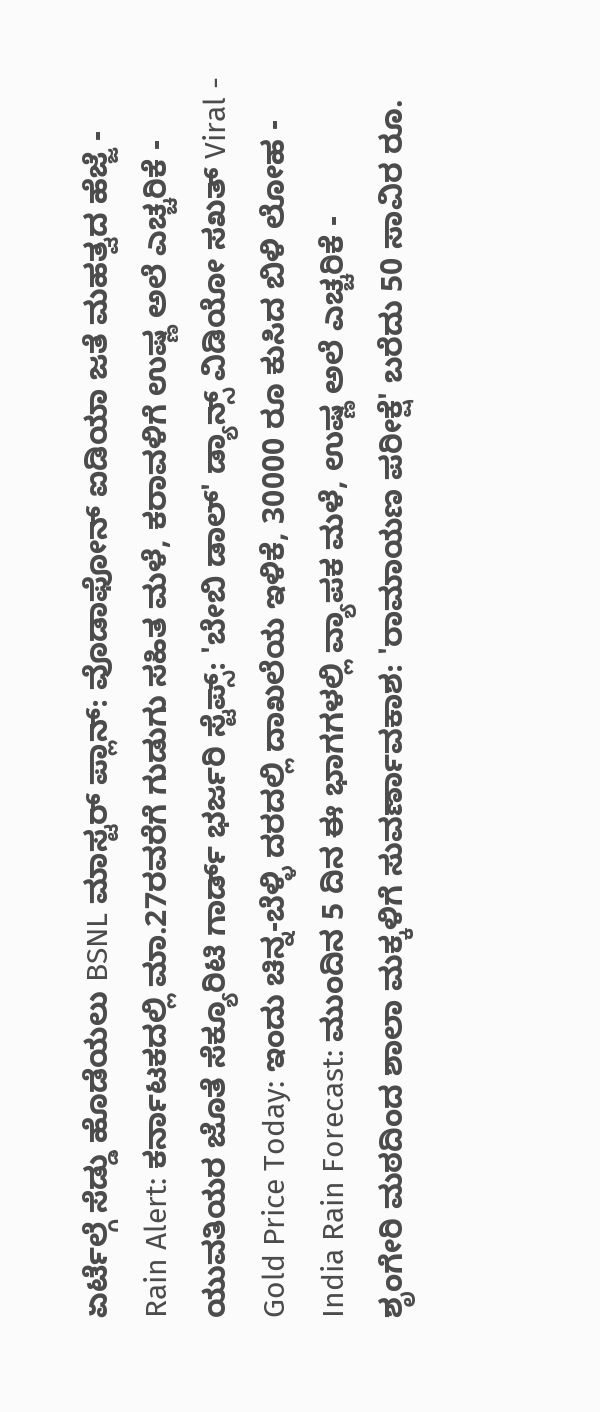ಏರ್ಟೆಲ್ಗೆ ಸೆಡ್ಡು ಹೊಡೆಯಲು BSNL ಮಾಸ್ಟರ್ ಪ್ಲಾನ್: ವೊಡಾಫೋನ್ ಐಡಿಯಾ ಜತೆ ಮಹತ್ವದ ಹೆಜ್ಜೆ -
Rain Alert: ಕರ್ನಾಟಕದಲ್ಲಿ ಮಾ.27ರವರೆಗೆ ಗುಡುಗು ಸಹಿತ ಮಳೆ, ಕರಾವಳಿಗೆ ಉಷ್ಣ ಅಲೆ ಎಚ್ಚರಿಕೆ -
ಯುವತಿಯರ ಜೊತೆ ಸೆಕ್ಯೂರಿಟಿ ಗಾರ್ಡ್ ಭರ್ಜರಿ ಸ್ಟೆಪ್ಸ್: 'ಬೇಬಿ ಡಾಲ್' ಡ್ಯಾನ್ಸ್ ವಿಡಿಯೋ ಸಖತ್ Viral -
Gold Price Today: ಇಂದು ಚಿನ್ನ-ಬೆಳ್ಳಿ ದರದಲ್ಲಿ ದಾಖಲೆಯ ಇಳಿಕೆ, 30000 ರೂ ಕುಸಿದ ಬಿಳಿ ಲೋಹ -
India Rain Forecast: ಮುಂದಿನ 5 ದಿನ ಈ ಭಾಗಗಳಲ್ಲಿ ವ್ಯಾಪಕ ಮಳೆ, ಉಷ್ಣ ಅಲೆ ಎಚ್ಚರಿಕೆ -
ಶೃಂಗೇರಿ ಮಠದಿಂದ ಶಾಲಾ ಮಕ್ಕಳಿಗೆ ಸುವರ್ಣಾವಕಾಶ: 'ರಾಮಾಯಣ ಪರೀಕ್ಷೆ' ಬರೆದು 50 ಸಾವಿರ ರೂ.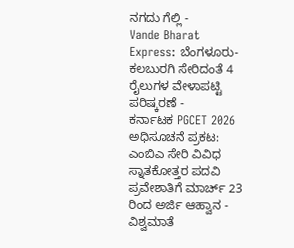ನಗದು ಗೆಲ್ಲಿ -
Vande Bharat Express: ಬೆಂಗಳೂರು-ಕಲಬುರಗಿ ಸೇರಿದಂತೆ 4 ರೈಲುಗಳ ವೇಳಾಪಟ್ಟಿ ಪರಿಷ್ಕರಣೆ -
ಕರ್ನಾಟಕ PGCET 2026 ಅಧಿಸೂಚನೆ ಪ್ರಕಟ: ಎಂಬಿಎ ಸೇರಿ ವಿವಿಧ ಸ್ನಾತಕೋತ್ತರ ಪದವಿ ಪ್ರವೇಶಾತಿಗೆ ಮಾರ್ಚ್ 23 ರಿಂದ ಅರ್ಜಿ ಆಹ್ವಾನ -
ವಿಶ್ವಮಾತೆ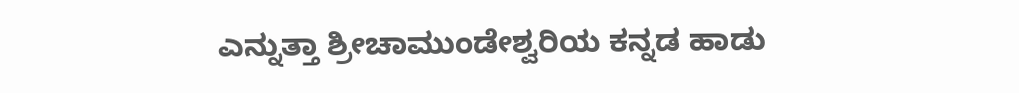ಎನ್ನುತ್ತಾ ಶ್ರೀಚಾಮುಂಡೇಶ್ವರಿಯ ಕನ್ನಡ ಹಾಡು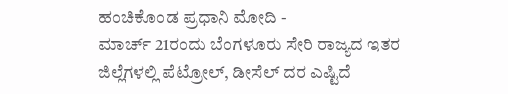ಹಂಚಿಕೊಂಡ ಪ್ರಧಾನಿ ಮೋದಿ -
ಮಾರ್ಚ್ 21ರಂದು ಬೆಂಗಳೂರು ಸೇರಿ ರಾಜ್ಯದ ಇತರ ಜಿಲ್ಲೆಗಳಲ್ಲಿ ಪೆಟ್ರೋಲ್, ಡೀಸೆಲ್ ದರ ಎಷ್ಟಿದೆ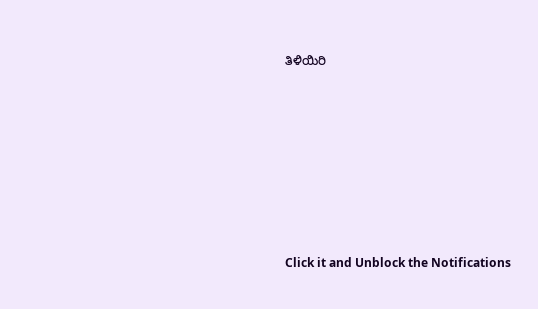ತಿಳಿಯಿರಿ












Click it and Unblock the Notifications